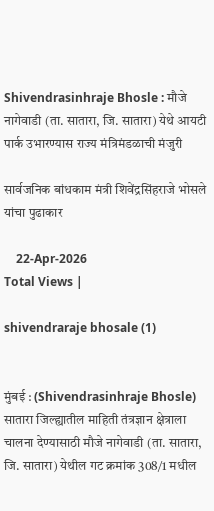Shivendrasinhraje Bhosle : मौजे नागेवाडी (ता. सातारा, जि. सातारा) येथे आयटी पार्क उभारण्यास राज्य मंत्रिमंडळाची मंजुरी

सार्वजनिक बांधकाम मंत्री शिवेंद्रसिंहराजे भोसले यांचा पुढाकार

    22-Apr-2026
Total Views |

shivendraraje bhosale (1)


मुंबई : (Shivendrasinhraje Bhosle) सातारा जिल्ह्यातील माहिती तंत्रज्ञान क्षेत्राला चालना देण्यासाठी मौजे नागेवाडी (ता. सातारा, जि. सातारा) येथील गट क्रमांक 308/1 मधील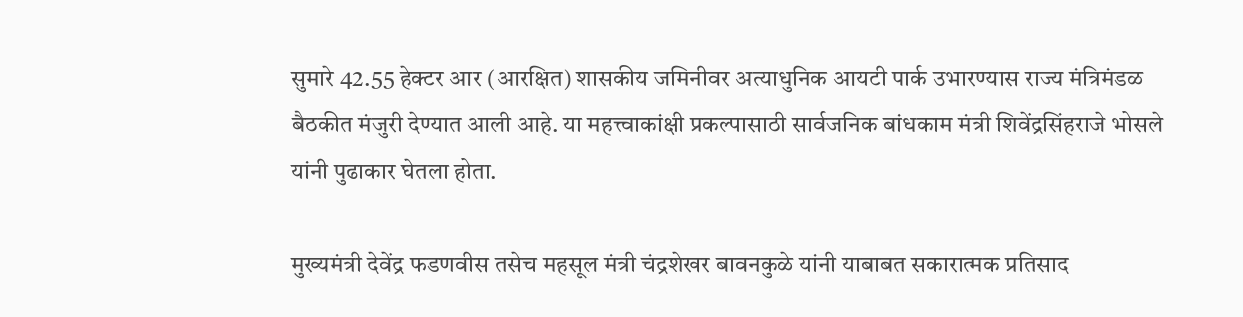सुमारे 42.55 हेक्टर आर (आरक्षित) शासकीय जमिनीवर अत्याधुनिक आयटी पार्क उभारण्यास राज्य मंत्रिमंडळ बैठकीत मंजुरी देण्यात आली आहे. या महत्त्वाकांक्षी प्रकल्पासाठी सार्वजनिक बांधकाम मंत्री शिवेंद्रसिंहराजे भोसले यांनी पुढाकार घेतला होता.

मुख्यमंत्री देवेंद्र फडणवीस तसेच महसूल मंत्री चंद्रशेखर बावनकुळे यांनी याबाबत सकारात्मक प्रतिसाद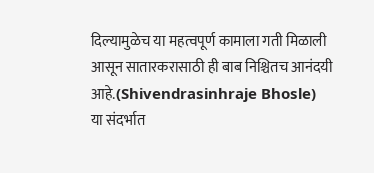दिल्यामुळेच या महत्वपूर्ण कामाला गती मिळाली आसून सातारकरासाठी ही बाब निश्चितच आनंदयी आहे.(Shivendrasinhraje Bhosle)
या संदर्भात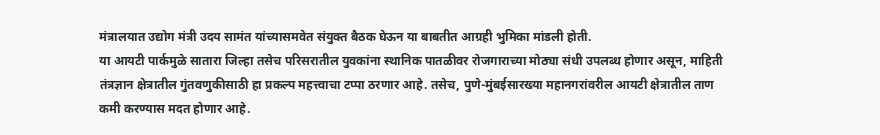मंत्रालयात उद्योग मंत्री उदय सामंत यांच्यासमवेत संयुक्त बैठक घेऊन या बाबतीत आग्रही भुमिका मांडली होती.
या आयटी पार्कमुळे सातारा जिल्हा तसेच परिसरातील युवकांना स्थानिक पातळीवर रोजगाराच्या मोठ्या संधी उपलब्ध होणार असून, माहिती तंत्रज्ञान क्षेत्रातील गुंतवणुकीसाठी हा प्रकल्प महत्त्वाचा टप्पा ठरणार आहे. तसेच, पुणे-मुंबईसारख्या महानगरांवरील आयटी क्षेत्रातील ताण कमी करण्यास मदत होणार आहे.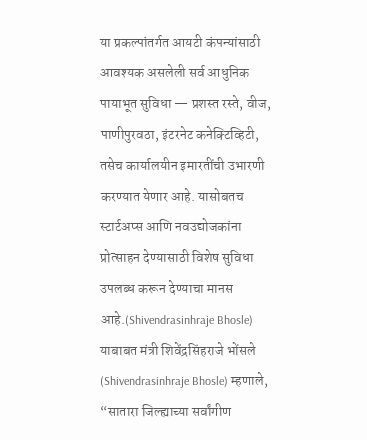या प्रकल्पांतर्गत आयटी कंपन्यांसाठी आवश्यक असलेली सर्व आधुनिक पायाभूत सुविधा — प्रशस्त रस्ते, वीज, पाणीपुरवठा, इंटरनेट कनेक्टिव्हिटी, तसेच कार्यालयीन इमारतींची उभारणी करण्यात येणार आहे. यासोबतच स्टार्टअप्स आणि नवउद्योजकांना प्रोत्साहन देण्यासाठी विशेष सुविधा उपलब्ध करून देण्याचा मानस आहे.(Shivendrasinhraje Bhosle)
याबाबत मंत्री शिवेंद्रसिंहराजे भोंसले (Shivendrasinhraje Bhosle) म्हणाले, “सातारा जिल्ह्याच्या सर्वांगीण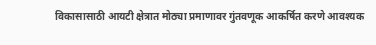विकासासाठी आयटी क्षेत्रात मोठ्या प्रमाणावर गुंतवणूक आकर्षित करणे आवश्यक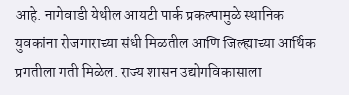आहे. नागेवाडी येथील आयटी पार्क प्रकल्पामुळे स्थानिक युवकांना रोजगाराच्या संधी मिळतील आणि जिल्ह्याच्या आर्थिक प्रगतीला गती मिळेल. राज्य शासन उद्योगविकासाला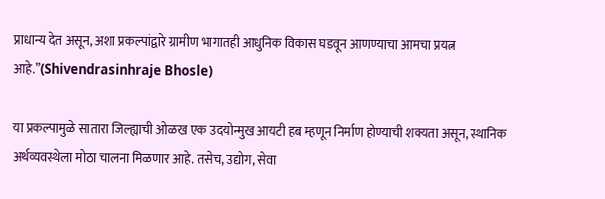प्राधान्य देत असून, अशा प्रकल्पांद्वारे ग्रामीण भागातही आधुनिक विकास घडवून आणण्याचा आमचा प्रयत्न आहे.”(Shivendrasinhraje Bhosle)

या प्रकल्पामुळे सातारा जिल्ह्याची ओळख एक उदयोन्मुख आयटी हब म्हणून निर्माण होण्याची शक्यता असून, स्थानिक अर्थव्यवस्थेला मोठा चालना मिळणार आहे. तसेच, उद्योग, सेवा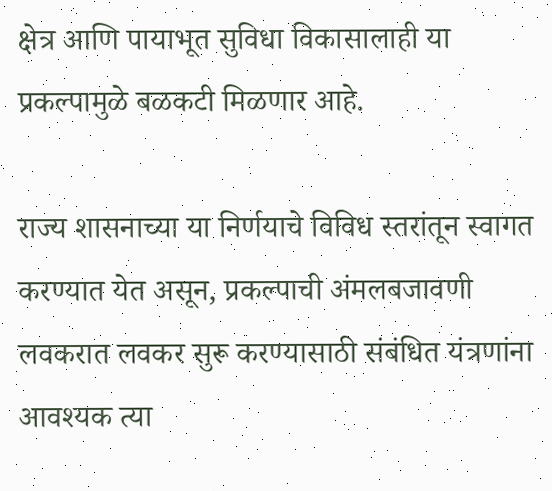क्षेत्र आणि पायाभूत सुविधा विकासालाही या प्रकल्पामुळे बळकटी मिळणार आहे.

राज्य शासनाच्या या निर्णयाचे विविध स्तरांतून स्वागत करण्यात येत असून, प्रकल्पाची अंमलबजावणी लवकरात लवकर सुरू करण्यासाठी संबंधित यंत्रणांना आवश्यक त्या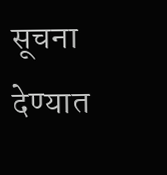सूचना देण्यात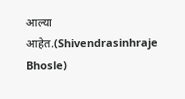आल्या आहेत.(Shivendrasinhraje Bhosle)